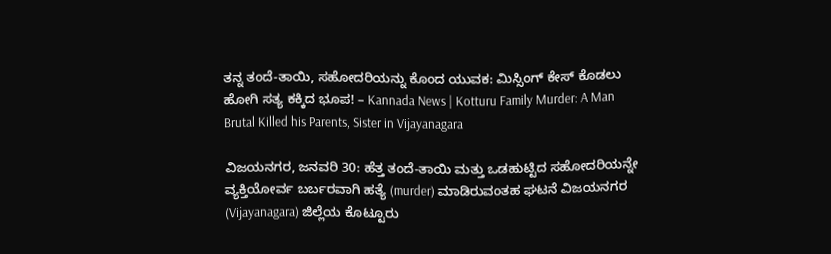ತನ್ನ ತಂದೆ-ತಾಯಿ, ಸಹೋದರಿಯನ್ನು ಕೊಂದ ಯುವಕ: ಮಿಸ್ಸಿಂಗ್ ಕೇಸ್ ಕೊಡಲು ಹೋಗಿ ಸತ್ಯ ಕಕ್ಕಿದ ಭೂಪ! – Kannada News | Kotturu Family Murder: A Man Brutal Killed his Parents, Sister in Vijayanagara

ವಿಜಯನಗರ, ಜನವರಿ 30: ಹೆತ್ತ ತಂದೆ-ತಾಯಿ ಮತ್ತು ಒಡಹುಟ್ಟಿದ ಸಹೋದರಿಯನ್ನೇ ವ್ಯಕ್ತಿಯೋರ್ವ ಬರ್ಬರವಾಗಿ ಹತ್ಯೆ (murder) ಮಾಡಿರುವಂತಹ ಘಟನೆ ವಿಜಯನಗರ (Vijayanagara) ಜಿಲ್ಲೆಯ ಕೊಟ್ಟೂರು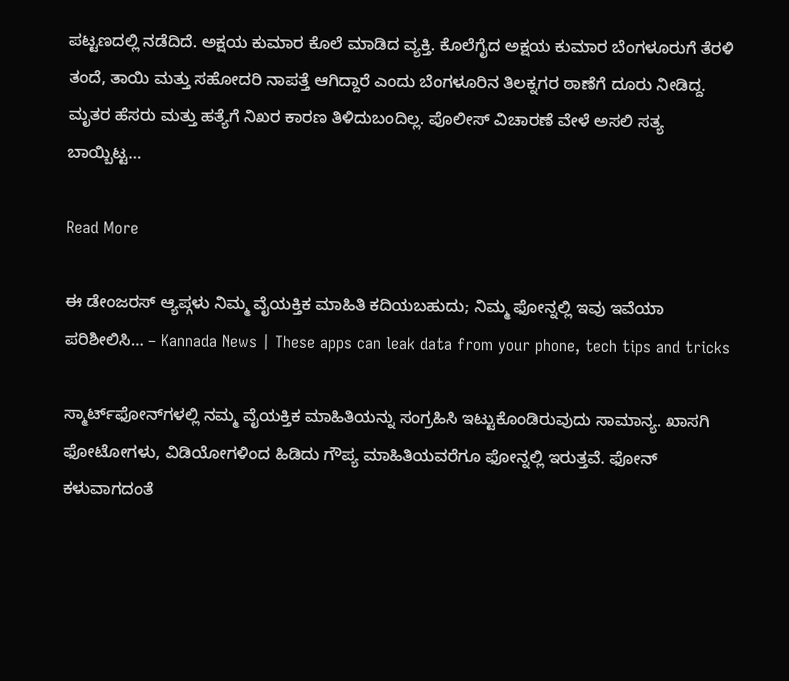ಪಟ್ಟಣದಲ್ಲಿ ನಡೆದಿದೆ. ಅಕ್ಷಯ ಕುಮಾರ ಕೊಲೆ ಮಾಡಿದ ವ್ಯಕ್ತಿ. ಕೊಲೆಗೈದ ಅಕ್ಷಯ ಕುಮಾರ ಬೆಂಗಳೂರುಗೆ ತೆರಳಿ ತಂದೆ, ತಾಯಿ ಮತ್ತು ಸಹೋದರಿ ನಾಪತ್ತೆ ಆಗಿದ್ದಾರೆ ಎಂದು ಬೆಂಗಳೂರಿನ ತಿಲಕ್ನಗರ ಠಾಣೆಗೆ ದೂರು ನೀಡಿದ್ದ. ಮೃತರ ಹೆಸರು ಮತ್ತು ಹತ್ಯೆಗೆ ನಿಖರ ಕಾರಣ ತಿಳಿದುಬಂದಿಲ್ಲ. ಪೊಲೀಸ್ ವಿಚಾರಣೆ ವೇಳೆ ಅಸಲಿ ಸತ್ಯ ಬಾಯ್ಬಿಟ್ಟ…

Read More

ಈ ಡೇಂಜರಸ್ ಆ್ಯಪ್ಗಳು ನಿಮ್ಮ ವೈಯಕ್ತಿಕ ಮಾಹಿತಿ ಕದಿಯಬಹುದು; ನಿಮ್ಮ ಫೋನ್ನಲ್ಲಿ ಇವು ಇವೆಯಾ ಪರಿಶೀಲಿಸಿ… – Kannada News | These apps can leak data from your phone, tech tips and tricks

ಸ್ಮಾರ್ಟ್‌ಫೋನ್‌ಗಳಲ್ಲಿ ನಮ್ಮ ವೈಯಕ್ತಿಕ ಮಾಹಿತಿಯನ್ನು ಸಂಗ್ರಹಿಸಿ ಇಟ್ಟುಕೊಂಡಿರುವುದು ಸಾಮಾನ್ಯ. ಖಾಸಗಿ ಫೋಟೋಗಳು, ವಿಡಿಯೋಗಳಿಂದ ಹಿಡಿದು ಗೌಪ್ಯ ಮಾಹಿತಿಯವರೆಗೂ ಫೋನ್ನಲ್ಲಿ ಇರುತ್ತವೆ. ಫೋನ್ ಕಳುವಾಗದಂತೆ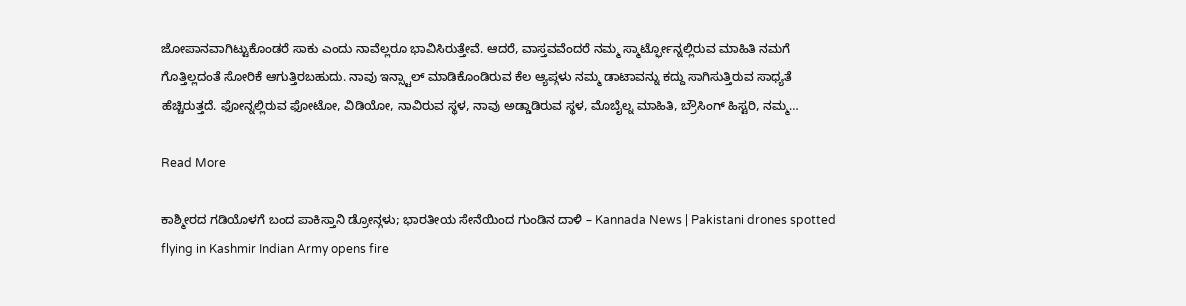ಜೋಪಾನವಾಗಿಟ್ಟುಕೊಂಡರೆ ಸಾಕು ಎಂದು ನಾವೆಲ್ಲರೂ ಭಾವಿಸಿರುತ್ತೇವೆ. ಆದರೆ, ವಾಸ್ತವವೆಂದರೆ ನಮ್ಮ ಸ್ಮಾರ್ಟ್ಫೋನ್ನಲ್ಲಿರುವ ಮಾಹಿತಿ ನಮಗೆ ಗೊತ್ತಿಲ್ಲದಂತೆ ಸೋರಿಕೆ ಆಗುತ್ತಿರಬಹುದು. ನಾವು ಇನ್ಸ್ಟಾಲ್ ಮಾಡಿಕೊಂಡಿರುವ ಕೆಲ ಆ್ಯಪ್ಗಳು ನಮ್ಮ ಡಾಟಾವನ್ನು ಕದ್ದು ಸಾಗಿಸುತ್ತಿರುವ ಸಾಧ್ಯತೆ ಹೆಚ್ಚಿರುತ್ತದೆ. ಫೋನ್ನಲ್ಲಿರುವ ಫೋಟೋ, ವಿಡಿಯೋ, ನಾವಿರುವ ಸ್ಥಳ, ನಾವು ಅಡ್ಡಾಡಿರುವ ಸ್ಥಳ, ಮೊಬೈಲ್ನ ಮಾಹಿತಿ, ಬ್ರೌಸಿಂಗ್ ಹಿಸ್ಟರಿ, ನಮ್ಮ…

Read More

ಕಾಶ್ಮೀರದ ಗಡಿಯೊಳಗೆ ಬಂದ ಪಾಕಿಸ್ತಾನಿ ಡ್ರೋನ್ಗಳು; ಭಾರತೀಯ ಸೇನೆಯಿಂದ ಗುಂಡಿನ ದಾಳಿ – Kannada News | Pakistani drones spotted flying in Kashmir Indian Army opens fire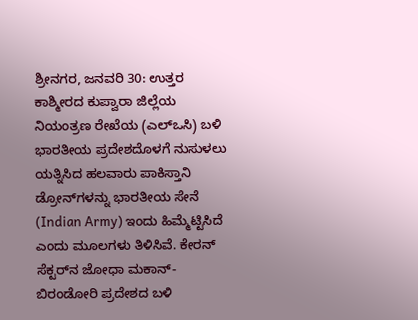ಶ್ರೀನಗರ, ಜನವರಿ 30: ಉತ್ತರ ಕಾಶ್ಮೀರದ ಕುಪ್ವಾರಾ ಜಿಲ್ಲೆಯ ನಿಯಂತ್ರಣ ರೇಖೆಯ (ಎಲ್‌ಒಸಿ) ಬಳಿ ಭಾರತೀಯ ಪ್ರದೇಶದೊಳಗೆ ನುಸುಳಲು ಯತ್ನಿಸಿದ ಹಲವಾರು ಪಾಕಿಸ್ತಾನಿ ಡ್ರೋನ್‌ಗಳನ್ನು ಭಾರತೀಯ ಸೇನೆ (Indian Army) ಇಂದು ಹಿಮ್ಮೆಟ್ಟಿಸಿದೆ ಎಂದು ಮೂಲಗಳು ತಿಳಿಸಿವೆ. ಕೇರನ್ ಸೆಕ್ಟರ್‌ನ ಜೋಧಾ ಮಕಾನ್-ಬಿರಂಡೋರಿ ಪ್ರದೇಶದ ಬಳಿ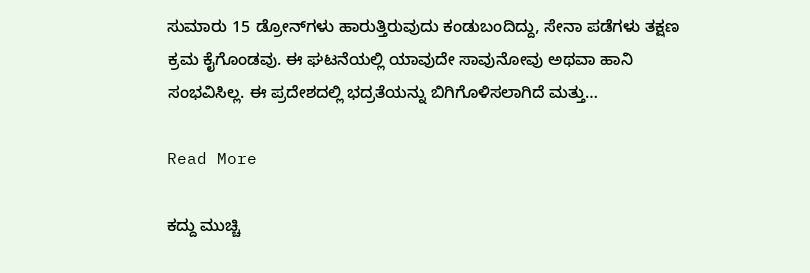ಸುಮಾರು 15 ಡ್ರೋನ್‌ಗಳು ಹಾರುತ್ತಿರುವುದು ಕಂಡುಬಂದಿದ್ದು, ಸೇನಾ ಪಡೆಗಳು ತಕ್ಷಣ ಕ್ರಮ ಕೈಗೊಂಡವು. ಈ ಘಟನೆಯಲ್ಲಿ ಯಾವುದೇ ಸಾವುನೋವು ಅಥವಾ ಹಾನಿ ಸಂಭವಿಸಿಲ್ಲ. ಈ ಪ್ರದೇಶದಲ್ಲಿ ಭದ್ರತೆಯನ್ನು ಬಿಗಿಗೊಳಿಸಲಾಗಿದೆ ಮತ್ತು…

Read More

ಕದ್ದು ಮುಚ್ಚಿ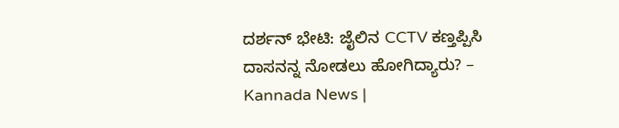ದರ್ಶನ್ ಭೇಟಿ: ಜೈಲಿನ CCTV ಕಣ್ತಪ್ಪಿಸಿ ದಾಸನನ್ನ ನೋಡಲು ಹೋಗಿದ್ಯಾರು? – Kannada News |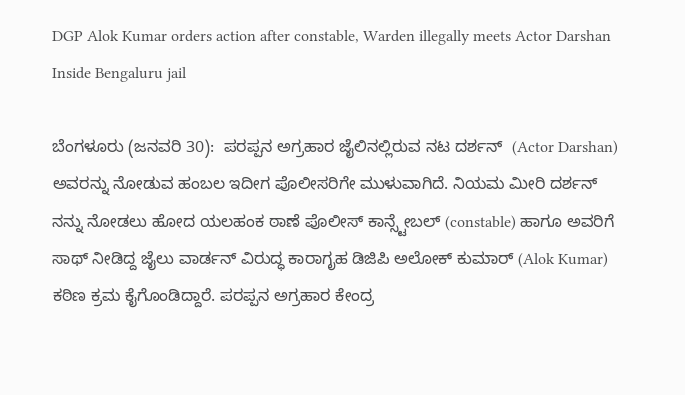DGP Alok Kumar orders action after constable, Warden illegally meets Actor Darshan Inside Bengaluru jail

ಬೆಂಗಳೂರು (ಜನವರಿ 30):  ಪರಪ್ಪನ ಅಗ್ರಹಾರ ಜೈಲಿನಲ್ಲಿರುವ ನಟ ದರ್ಶನ್  (Actor Darshan) ಅವರನ್ನು ನೋಡುವ ಹಂಬಲ ಇದೀಗ ಪೊಲೀಸರಿಗೇ ಮುಳುವಾಗಿದೆ. ನಿಯಮ ಮೀರಿ ದರ್ಶನ್ ನನ್ನು ನೋಡಲು ಹೋದ ಯಲಹಂಕ ಠಾಣೆ ಪೊಲೀಸ್ ಕಾನ್ಸ್ಟೇಬಲ್ (constable) ಹಾಗೂ ಅವರಿಗೆ ಸಾಥ್ ನೀಡಿದ್ದ ಜೈಲು ವಾರ್ಡನ್ ವಿರುದ್ಧ ಕಾರಾಗೃಹ ಡಿಜಿಪಿ ಅಲೋಕ್ ಕುಮಾರ್ (Alok Kumar) ಕಠಿಣ ಕ್ರಮ ಕೈಗೊಂಡಿದ್ದಾರೆ. ಪರಪ್ಪನ ಅಗ್ರಹಾರ ಕೇಂದ್ರ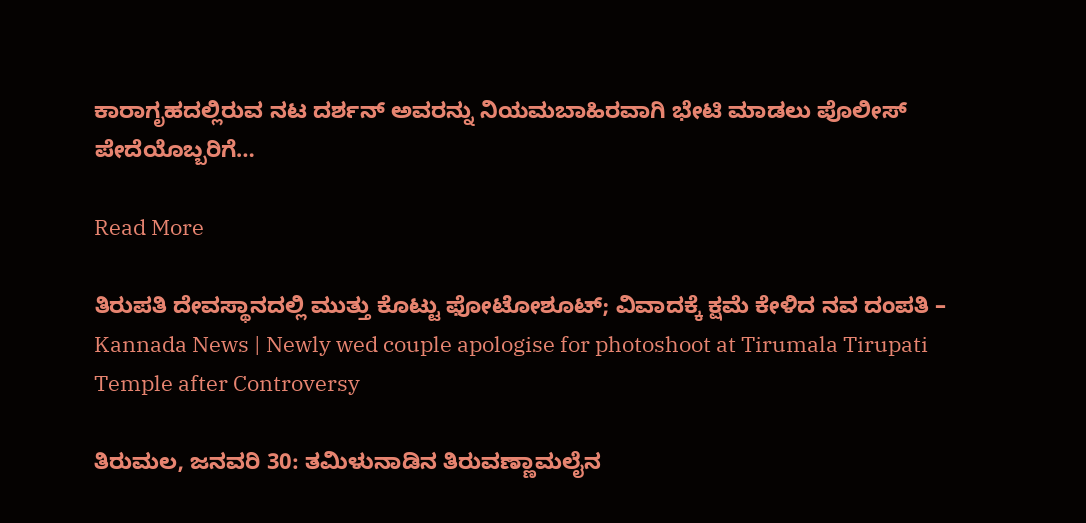ಕಾರಾಗೃಹದಲ್ಲಿರುವ ನಟ ದರ್ಶನ್ ಅವರನ್ನು ನಿಯಮಬಾಹಿರವಾಗಿ ಭೇಟಿ ಮಾಡಲು ಪೊಲೀಸ್ ಪೇದೆಯೊಬ್ಬರಿಗೆ…

Read More

ತಿರುಪತಿ ದೇವಸ್ಥಾನದಲ್ಲಿ ಮುತ್ತು ಕೊಟ್ಟು ಫೋಟೋಶೂಟ್; ವಿವಾದಕ್ಕೆ ಕ್ಷಮೆ ಕೇಳಿದ ನವ ದಂಪತಿ – Kannada News | Newly wed couple apologise for photoshoot at Tirumala Tirupati Temple after Controversy

ತಿರುಮಲ, ಜನವರಿ 30: ತಮಿಳುನಾಡಿನ ತಿರುವಣ್ಣಾಮಲೈನ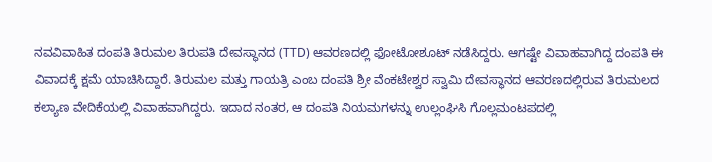ನವವಿವಾಹಿತ ದಂಪತಿ ತಿರುಮಲ ತಿರುಪತಿ ದೇವಸ್ಥಾನದ (TTD) ಆವರಣದಲ್ಲಿ ಫೋಟೋಶೂಟ್ ನಡೆಸಿದ್ದರು. ಆಗಷ್ಟೇ ವಿವಾಹವಾಗಿದ್ದ ದಂಪತಿ ಈ ವಿವಾದಕ್ಕೆ ಕ್ಷಮೆ ಯಾಚಿಸಿದ್ದಾರೆ. ತಿರುಮಲ ಮತ್ತು ಗಾಯತ್ರಿ ಎಂಬ ದಂಪತಿ ಶ್ರೀ ವೆಂಕಟೇಶ್ವರ ಸ್ವಾಮಿ ದೇವಸ್ಥಾನದ ಆವರಣದಲ್ಲಿರುವ ತಿರುಮಲದ ಕಲ್ಯಾಣ ವೇದಿಕೆಯಲ್ಲಿ ವಿವಾಹವಾಗಿದ್ದರು. ಇದಾದ ನಂತರ, ಆ ದಂಪತಿ ನಿಯಮಗಳನ್ನು ಉಲ್ಲಂಘಿಸಿ ಗೊಲ್ಲಮಂಟಪದಲ್ಲಿ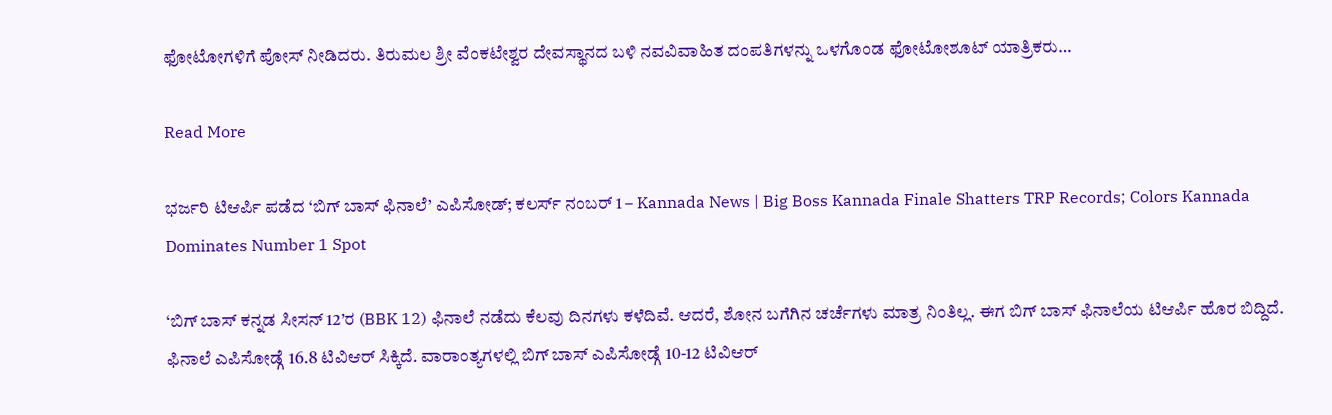ಫೋಟೋಗಳಿಗೆ ಪೋಸ್ ನೀಡಿದರು. ತಿರುಮಲ ಶ್ರೀ ವೆಂಕಟೇಶ್ವರ ದೇವಸ್ಥಾನದ ಬಳಿ ನವವಿವಾಹಿತ ದಂಪತಿಗಳನ್ನು ಒಳಗೊಂಡ ಫೋಟೋಶೂಟ್ ಯಾತ್ರಿಕರು…

Read More

ಭರ್ಜರಿ ಟಿಆರ್ಪಿ ಪಡೆದ ‘ಬಿಗ್ ಬಾಸ್ ಫಿನಾಲೆ’ ಎಪಿಸೋಡ್; ಕಲರ್ಸ್ ನಂಬರ್ 1 – Kannada News | Big Boss Kannada Finale Shatters TRP Records; Colors Kannada Dominates Number 1 Spot

‘ಬಿಗ್ ಬಾಸ್ ಕನ್ನಡ ಸೀಸನ್ 12’ರ (BBK 12) ಫಿನಾಲೆ ನಡೆದು ಕೆಲವು ದಿನಗಳು ಕಳೆದಿವೆ. ಆದರೆ, ಶೋನ ಬಗೆಗಿನ ಚರ್ಚೆಗಳು ಮಾತ್ರ ನಿಂತಿಲ್ಲ. ಈಗ ಬಿಗ್ ಬಾಸ್ ಫಿನಾಲೆಯ ಟಿಆರ್ಪಿ ಹೊರ ಬಿದ್ದಿದೆ. ಫಿನಾಲೆ ಎಪಿಸೋಡ್ಗೆ 16.8 ಟಿವಿಆರ್ ಸಿಕ್ಕಿದೆ. ವಾರಾಂತ್ಯಗಳಲ್ಲಿ ಬಿಗ್ ಬಾಸ್ ಎಪಿಸೋಡ್ಗೆ 10-12 ಟಿವಿಆರ್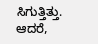ಸಿಗುತ್ತಿತ್ತು. ಆದರೆ,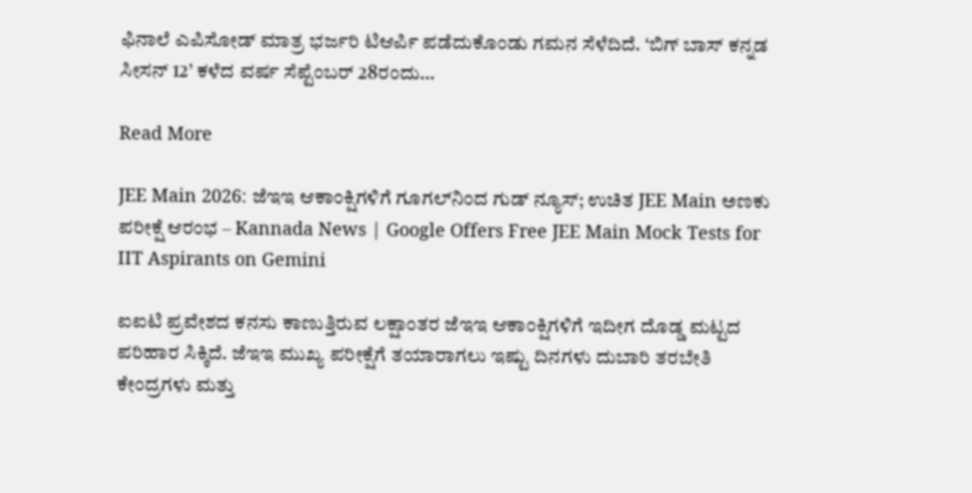ಫಿನಾಲೆ ಎಪಿಸೋಡ್ ಮಾತ್ರ ಭರ್ಜರಿ ಟಿಆರ್ಪಿ ಪಡೆದುಕೊಂಡು ಗಮನ ಸೆಳೆದಿದೆ. ‘ಬಿಗ್ ಬಾಸ್ ಕನ್ನಡ ಸೀಸನ್ 12’ ಕಳೆದ ವರ್ಷ ಸೆಪ್ಟೆಂಬರ್ 28ರಂದು…

Read More

JEE Main 2026: ಜೆಇಇ ಆಕಾಂಕ್ಷಿಗಳಿಗೆ ಗೂಗಲ್‌ನಿಂದ ಗುಡ್ ನ್ಯೂಸ್; ಉಚಿತ JEE Main ಅಣಕು ಪರೀಕ್ಷೆ ಆರಂಭ – Kannada News | Google Offers Free JEE Main Mock Tests for IIT Aspirants on Gemini

ಐಐಟಿ ಪ್ರವೇಶದ ಕನಸು ಕಾಣುತ್ತಿರುವ ಲಕ್ಷಾಂತರ ಜೆಇಇ ಆಕಾಂಕ್ಷಿಗಳಿಗೆ ಇದೀಗ ದೊಡ್ಡ ಮಟ್ಟದ ಪರಿಹಾರ ಸಿಕ್ಕಿದೆ. ಜೆಇಇ ಮುಖ್ಯ ಪರೀಕ್ಷೆಗೆ ತಯಾರಾಗಲು ಇಷ್ಟು ದಿನಗಳು ದುಬಾರಿ ತರಬೇತಿ ಕೇಂದ್ರಗಳು ಮತ್ತು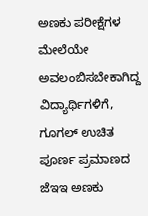ಅಣಕು ಪರೀಕ್ಷೆಗಳ ಮೇಲೆಯೇ ಅವಲಂಬಿಸಬೇಕಾಗಿದ್ದ ವಿದ್ಯಾರ್ಥಿಗಳಿಗೆ, ಗೂಗಲ್ ಉಚಿತ ಪೂರ್ಣ ಪ್ರಮಾಣದ ಜೆಇಇ ಅಣಕು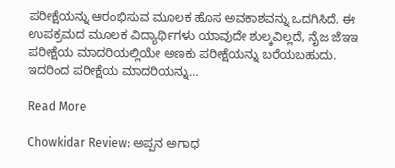ಪರೀಕ್ಷೆಯನ್ನು ಆರಂಭಿಸುವ ಮೂಲಕ ಹೊಸ ಅವಕಾಶವನ್ನು ಒದಗಿಸಿದೆ. ಈ ಉಪಕ್ರಮದ ಮೂಲಕ ವಿದ್ಯಾರ್ಥಿಗಳು ಯಾವುದೇ ಶುಲ್ಕವಿಲ್ಲದೆ, ನೈಜ ಜೆಇಇ ಪರೀಕ್ಷೆಯ ಮಾದರಿಯಲ್ಲಿಯೇ ಅಣಕು ಪರೀಕ್ಷೆಯನ್ನು ಬರೆಯಬಹುದು. ಇದರಿಂದ ಪರೀಕ್ಷೆಯ ಮಾದರಿಯನ್ನು…

Read More

Chowkidar Review: ಅಪ್ಪನ ಅಗಾಧ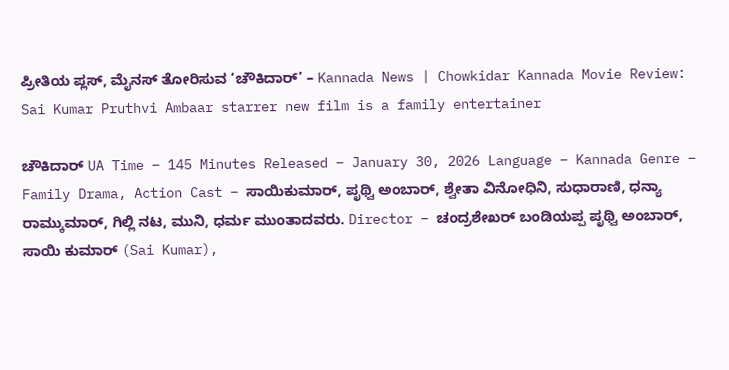ಪ್ರೀತಿಯ ಪ್ಲಸ್, ಮೈನಸ್ ತೋರಿಸುವ ‘ಚೌಕಿದಾರ್’ – Kannada News | Chowkidar Kannada Movie Review: Sai Kumar Pruthvi Ambaar starrer new film is a family entertainer

ಚೌಕಿದಾರ್ UA Time – 145 Minutes Released – January 30, 2026 Language – Kannada Genre – Family Drama, Action Cast – ಸಾಯಿಕುಮಾರ್, ಪೃಥ್ವಿ ಅಂಬಾರ್, ಶ್ವೇತಾ ವಿನೋಧಿನಿ, ಸುಧಾರಾಣಿ, ಧನ್ಯಾ ರಾಮ್ಕುಮಾರ್, ಗಿಲ್ಲಿ ನಟ, ಮುನಿ, ಧರ್ಮ ಮುಂತಾದವರು. Director – ಚಂದ್ರಶೇಖರ್ ಬಂಡಿಯಪ್ಪ ಪೃಥ್ವಿ ಅಂಬಾರ್, ಸಾಯಿ ಕುಮಾರ್ (Sai Kumar),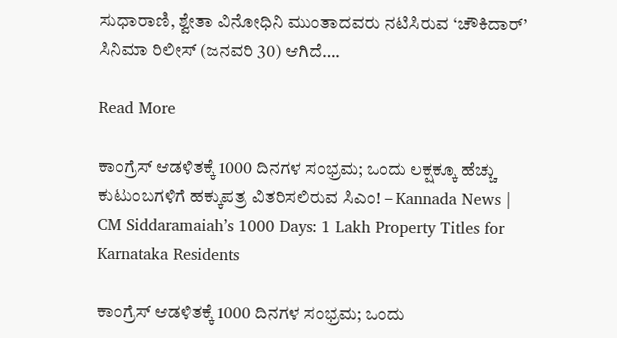ಸುಧಾರಾಣಿ, ಶ್ವೇತಾ ವಿನೋಧಿನಿ ಮುಂತಾದವರು ನಟಿಸಿರುವ ‘ಚೌಕಿದಾರ್’ ಸಿನಿಮಾ ರಿಲೀಸ್ (ಜನವರಿ 30) ಆಗಿದೆ….

Read More

ಕಾಂಗ್ರೆಸ್ ಆಡಳಿತಕ್ಕೆ 1000 ದಿನಗಳ ಸಂಭ್ರಮ; ಒಂದು ಲಕ್ಷಕ್ಕೂ ಹೆಚ್ಚು ಕುಟುಂಬಗಳಿಗೆ ಹಕ್ಕುಪತ್ರ ವಿತರಿಸಲಿರುವ ಸಿಎಂ! – Kannada News | CM Siddaramaiah’s 1000 Days: 1 Lakh Property Titles for Karnataka Residents

ಕಾಂಗ್ರೆಸ್ ಆಡಳಿತಕ್ಕೆ 1000 ದಿನಗಳ ಸಂಭ್ರಮ; ಒಂದು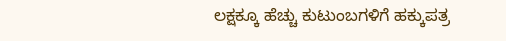ಲಕ್ಷಕ್ಕೂ ಹೆಚ್ಚು ಕುಟುಂಬಗಳಿಗೆ ಹಕ್ಕುಪತ್ರ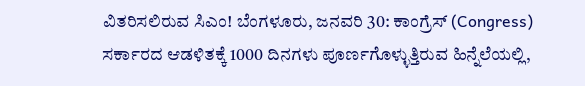ವಿತರಿಸಲಿರುವ ಸಿಎಂ! ಬೆಂಗಳೂರು, ಜನವರಿ 30: ಕಾಂಗ್ರೆಸ್ (Congress) ಸರ್ಕಾರದ ಆಡಳಿತಕ್ಕೆ 1000 ದಿನಗಳು ಪೂರ್ಣಗೊಳ್ಳುತ್ತಿರುವ ಹಿನ್ನೆಲೆಯಲ್ಲಿ,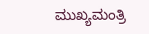ಮುಖ್ಯಮಂತ್ರಿ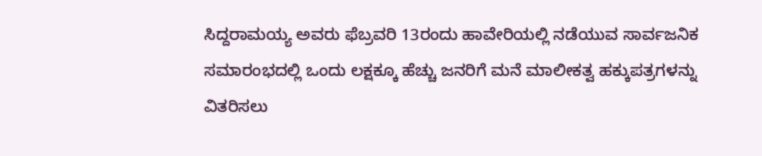ಸಿದ್ದರಾಮಯ್ಯ ಅವರು ಫೆಬ್ರವರಿ 13ರಂದು ಹಾವೇರಿಯಲ್ಲಿ ನಡೆಯುವ ಸಾರ್ವಜನಿಕ ಸಮಾರಂಭದಲ್ಲಿ ಒಂದು ಲಕ್ಷಕ್ಕೂ ಹೆಚ್ಚು ಜನರಿಗೆ ಮನೆ ಮಾಲೀಕತ್ವ ಹಕ್ಕುಪತ್ರಗಳನ್ನು ವಿತರಿಸಲು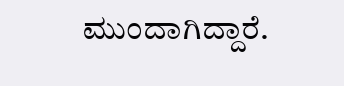ಮುಂದಾಗಿದ್ದಾರೆ.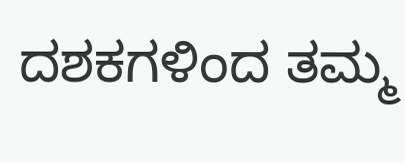ದಶಕಗಳಿಂದ ತಮ್ಮ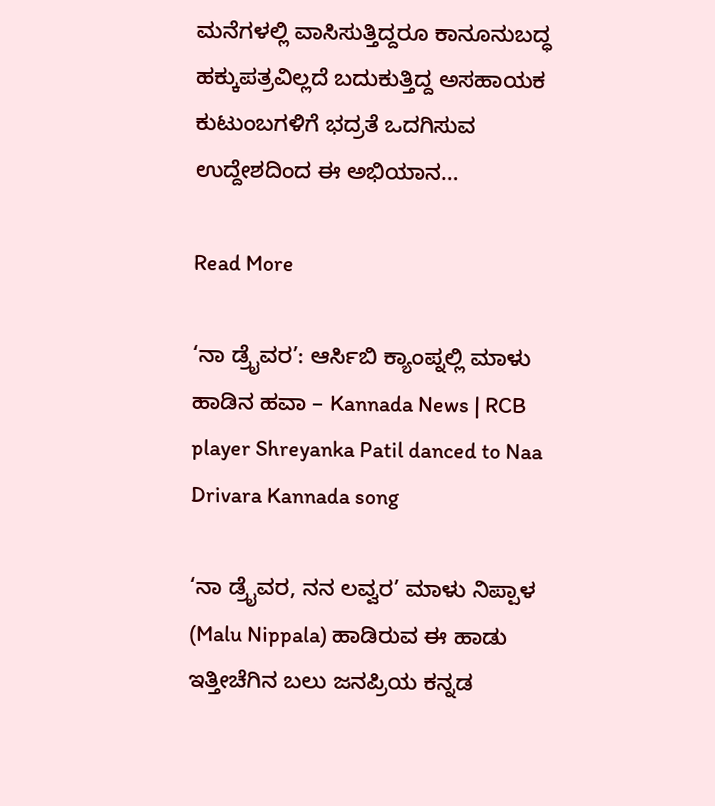ಮನೆಗಳಲ್ಲಿ ವಾಸಿಸುತ್ತಿದ್ದರೂ ಕಾನೂನುಬದ್ಧ ಹಕ್ಕುಪತ್ರವಿಲ್ಲದೆ ಬದುಕುತ್ತಿದ್ದ ಅಸಹಾಯಕ ಕುಟುಂಬಗಳಿಗೆ ಭದ್ರತೆ ಒದಗಿಸುವ ಉದ್ದೇಶದಿಂದ ಈ ಅಭಿಯಾನ…

Read More

‘ನಾ ಡ್ರೈವರ’: ಆರ್ಸಿಬಿ ಕ್ಯಾಂಪ್ನಲ್ಲಿ ಮಾಳು ಹಾಡಿನ ಹವಾ – Kannada News | RCB player Shreyanka Patil danced to Naa Drivara Kannada song

‘ನಾ ಡ್ರೈವರ, ನನ ಲವ್ವರ’ ಮಾಳು ನಿಪ್ಪಾಳ (Malu Nippala) ಹಾಡಿರುವ ಈ ಹಾಡು ಇತ್ತೀಚೆಗಿನ ಬಲು ಜನಪ್ರಿಯ ಕನ್ನಡ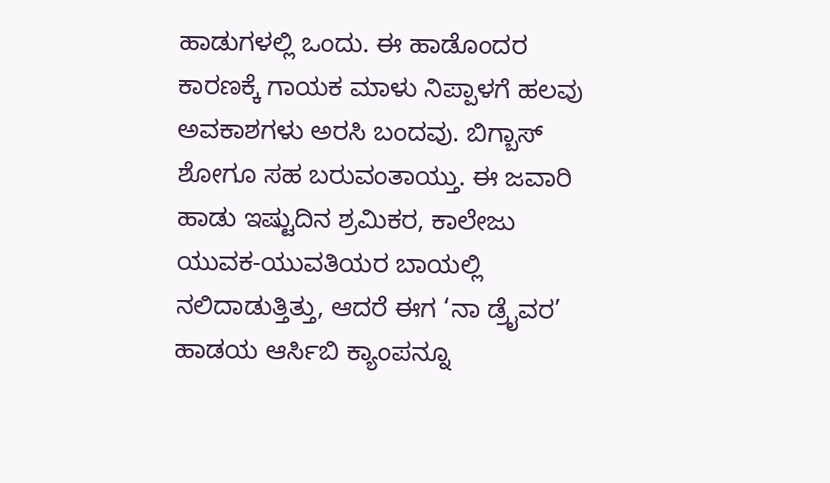ಹಾಡುಗಳಲ್ಲಿ ಒಂದು. ಈ ಹಾಡೊಂದರ ಕಾರಣಕ್ಕೆ ಗಾಯಕ ಮಾಳು ನಿಪ್ಪಾಳಗೆ ಹಲವು ಅವಕಾಶಗಳು ಅರಸಿ ಬಂದವು. ಬಿಗ್ಬಾಸ್ ಶೋಗೂ ಸಹ ಬರುವಂತಾಯ್ತು. ಈ ಜವಾರಿ ಹಾಡು ಇಷ್ಟುದಿನ ಶ್ರಮಿಕರ, ಕಾಲೇಜು ಯುವಕ-ಯುವತಿಯರ ಬಾಯಲ್ಲಿ ನಲಿದಾಡುತ್ತಿತ್ತು, ಆದರೆ ಈಗ ‘ನಾ ಡ್ರೈವರ’ ಹಾಡಯ ಆರ್ಸಿಬಿ ಕ್ಯಾಂಪನ್ನೂ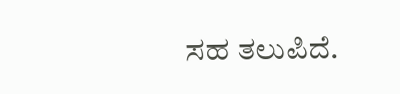ಸಹ ತಲುಪಿದೆ.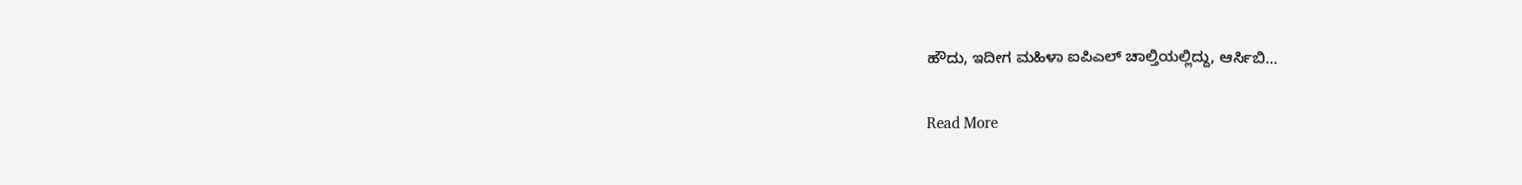ಹೌದು, ಇದೀಗ ಮಹಿಳಾ ಐಪಿಎಲ್ ಚಾಲ್ತಿಯಲ್ಲಿದ್ದು, ಆರ್ಸಿಬಿ…

Read More